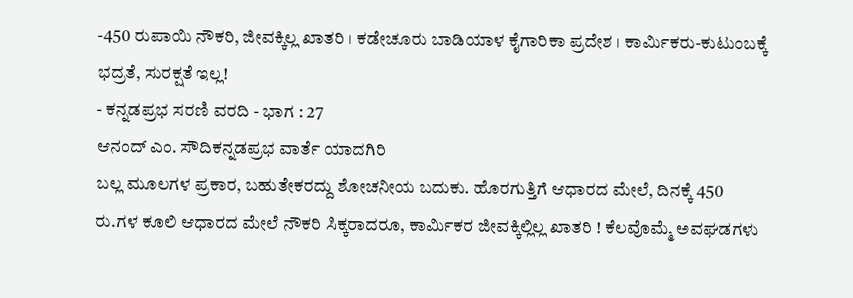-450 ರುಪಾಯಿ ನೌಕರಿ, ಜೀವಕ್ಕಿಲ್ಲ ಖಾತರಿ । ಕಡೇಚೂರು ಬಾಡಿಯಾಳ ಕೈಗಾರಿಕಾ ಪ್ರದೇಶ । ಕಾರ್ಮಿಕರು-ಕುಟುಂಬಕ್ಕೆ ಭದ್ರತೆ, ಸುರಕ್ಷತೆ ಇಲ್ಲ!
- ಕನ್ನಡಪ್ರಭ ಸರಣಿ ವರದಿ - ಭಾಗ : 27
ಆನಂದ್ ಎಂ. ಸೌದಿಕನ್ನಡಪ್ರಭ ವಾರ್ತೆ ಯಾದಗಿರಿ
ಬಲ್ಲ ಮೂಲಗಳ ಪ್ರಕಾರ, ಬಹುತೇಕರದ್ದು ಶೋಚನೀಯ ಬದುಕು. ಹೊರಗುತ್ತಿಗೆ ಆಧಾರದ ಮೇಲೆ, ದಿನಕ್ಕೆ 450 ರು.ಗಳ ಕೂಲಿ ಆಧಾರದ ಮೇಲೆ ನೌಕರಿ ಸಿಕ್ಕರಾದರೂ, ಕಾರ್ಮಿಕರ ಜೀವಕ್ಕಿಲ್ಲಿಲ್ಲ ಖಾತರಿ ! ಕೆಲವೊಮ್ಮೆ ಅವಘಡಗಳು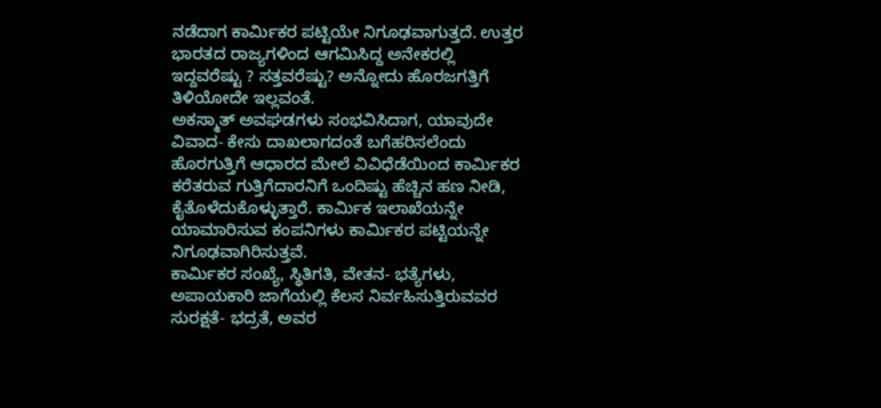ನಡೆದಾಗ ಕಾರ್ಮಿಕರ ಪಟ್ಟಿಯೇ ನಿಗೂಢವಾಗುತ್ತದೆ. ಉತ್ತರ ಭಾರತದ ರಾಜ್ಯಗಳಿಂದ ಆಗಮಿಸಿದ್ದ ಅನೇಕರಲ್ಲಿ ಇದ್ದವರೆಷ್ಟು ? ಸತ್ತವರೆಷ್ಟು? ಅನ್ನೋದು ಹೊರಜಗತ್ತಿಗೆ ತಿಳಿಯೋದೇ ಇಲ್ಲವಂತೆ.
ಅಕಸ್ಮಾತ್ ಅವಘಡಗಳು ಸಂಭವಿಸಿದಾಗ, ಯಾವುದೇ ವಿವಾದ- ಕೇಸು ದಾಖಲಾಗದಂತೆ ಬಗೆಹರಿಸಲೆಂದು ಹೊರಗುತ್ತಿಗೆ ಆಧಾರದ ಮೇಲೆ ವಿವಿಧೆಡೆಯಿಂದ ಕಾರ್ಮಿಕರ ಕರೆತರುವ ಗುತ್ತಿಗೆದಾರನಿಗೆ ಒಂದಿಷ್ಟು ಹೆಚ್ಚಿನ ಹಣ ನೀಡಿ, ಕೈತೊಳೆದುಕೊಳ್ಳುತ್ತಾರೆ. ಕಾರ್ಮಿಕ ಇಲಾಖೆಯನ್ನೇ ಯಾಮಾರಿಸುವ ಕಂಪನಿಗಳು ಕಾರ್ಮಿಕರ ಪಟ್ಟಿಯನ್ನೇ ನಿಗೂಢವಾಗಿರಿಸುತ್ತವೆ.
ಕಾರ್ಮಿಕರ ಸಂಖ್ಯೆ, ಸ್ಥಿತಿಗತಿ, ವೇತನ- ಭತ್ಯೆಗಳು, ಅಪಾಯಕಾರಿ ಜಾಗೆಯಲ್ಲಿ ಕೆಲಸ ನಿರ್ವಹಿಸುತ್ತಿರುವವರ ಸುರಕ್ಷತೆ- ಭದ್ರತೆ, ಅವರ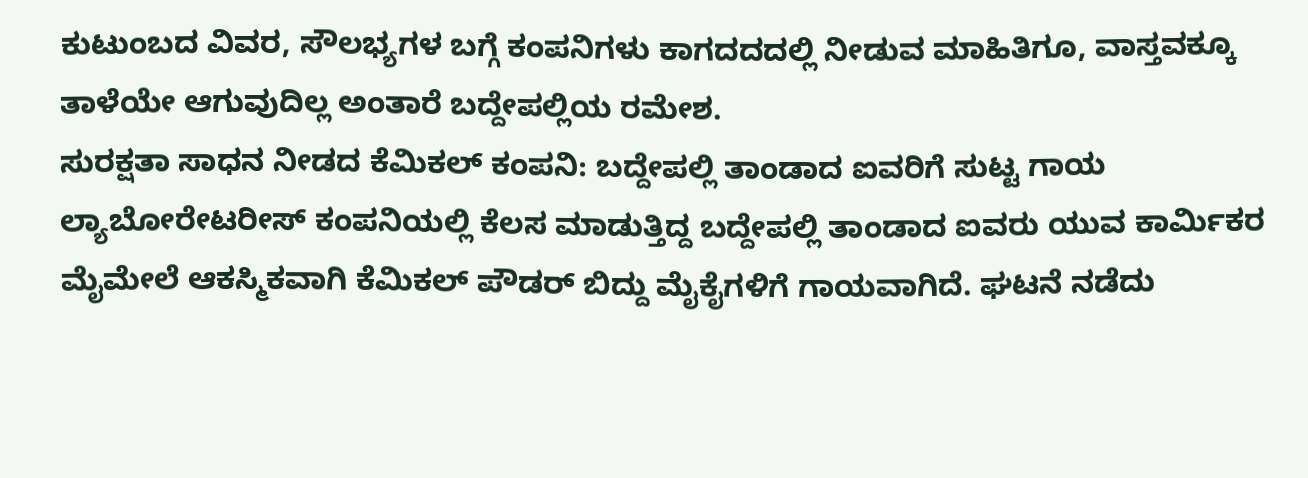ಕುಟುಂಬದ ವಿವರ, ಸೌಲಭ್ಯಗಳ ಬಗ್ಗೆ ಕಂಪನಿಗಳು ಕಾಗದದದಲ್ಲಿ ನೀಡುವ ಮಾಹಿತಿಗೂ, ವಾಸ್ತವಕ್ಕೂ ತಾಳೆಯೇ ಆಗುವುದಿಲ್ಲ ಅಂತಾರೆ ಬದ್ದೇಪಲ್ಲಿಯ ರಮೇಶ.
ಸುರಕ್ಷತಾ ಸಾಧನ ನೀಡದ ಕೆಮಿಕಲ್ ಕಂಪನಿ: ಬದ್ದೇಪಲ್ಲಿ ತಾಂಡಾದ ಐವರಿಗೆ ಸುಟ್ಟ ಗಾಯ
ಲ್ಯಾಬೋರೇಟರೀಸ್ ಕಂಪನಿಯಲ್ಲಿ ಕೆಲಸ ಮಾಡುತ್ತಿದ್ದ ಬದ್ದೇಪಲ್ಲಿ ತಾಂಡಾದ ಐವರು ಯುವ ಕಾರ್ಮಿಕರ ಮೈಮೇಲೆ ಆಕಸ್ಮಿಕವಾಗಿ ಕೆಮಿಕಲ್ ಪೌಡರ್ ಬಿದ್ದು ಮೈಕೈಗಳಿಗೆ ಗಾಯವಾಗಿದೆ. ಘಟನೆ ನಡೆದು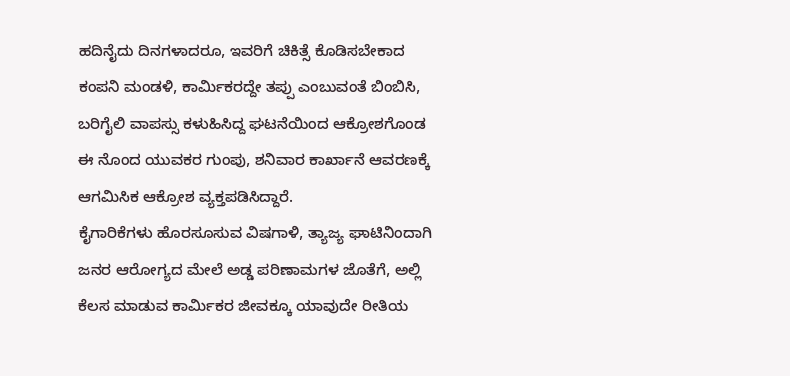ಹದಿನೈದು ದಿನಗಳಾದರೂ, ಇವರಿಗೆ ಚಿಕಿತ್ಸೆ ಕೊಡಿಸಬೇಕಾದ ಕಂಪನಿ ಮಂಡಳಿ, ಕಾರ್ಮಿಕರದ್ದೇ ತಪ್ಪು ಎಂಬುವಂತೆ ಬಿಂಬಿಸಿ, ಬರಿಗೈಲಿ ವಾಪಸ್ಸು ಕಳುಹಿಸಿದ್ದ ಘಟನೆಯಿಂದ ಆಕ್ರೋಶಗೊಂಡ ಈ ನೊಂದ ಯುವಕರ ಗುಂಪು, ಶನಿವಾರ ಕಾರ್ಖಾನೆ ಆವರಣಕ್ಕೆ ಆಗಮಿಸಿಕ ಆಕ್ರೋಶ ವ್ಯಕ್ತಪಡಿಸಿದ್ದಾರೆ.
ಕೈಗಾರಿಕೆಗಳು ಹೊರಸೂಸುವ ವಿಷಗಾಳಿ, ತ್ಯಾಜ್ಯ ಘಾಟಿನಿಂದಾಗಿ ಜನರ ಆರೋಗ್ಯದ ಮೇಲೆ ಅಡ್ಡ ಪರಿಣಾಮಗಳ ಜೊತೆಗೆ, ಅಲ್ಲಿ ಕೆಲಸ ಮಾಡುವ ಕಾರ್ಮಿಕರ ಜೀವಕ್ಕೂ ಯಾವುದೇ ರೀತಿಯ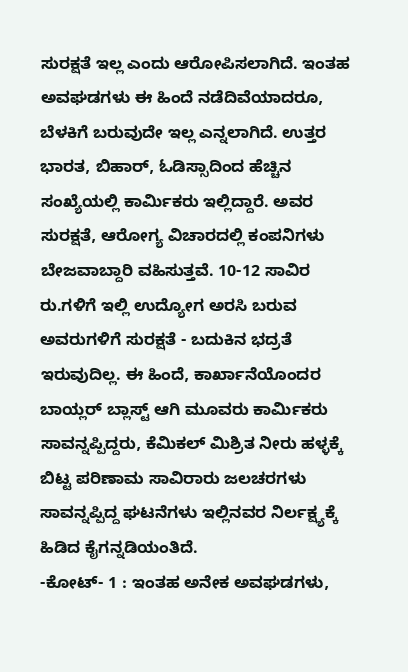ಸುರಕ್ಷತೆ ಇಲ್ಲ ಎಂದು ಆರೋಪಿಸಲಾಗಿದೆ. ಇಂತಹ ಅವಘಡಗಳು ಈ ಹಿಂದೆ ನಡೆದಿವೆಯಾದರೂ, ಬೆಳಕಿಗೆ ಬರುವುದೇ ಇಲ್ಲ ಎನ್ನಲಾಗಿದೆ. ಉತ್ತರ ಭಾರತ, ಬಿಹಾರ್, ಓಡಿಸ್ಸಾದಿಂದ ಹೆಚ್ಚಿನ ಸಂಖ್ಯೆಯಲ್ಲಿ ಕಾರ್ಮಿಕರು ಇಲ್ಲಿದ್ದಾರೆ. ಅವರ ಸುರಕ್ಷತೆ, ಆರೋಗ್ಯ ವಿಚಾರದಲ್ಲಿ ಕಂಪನಿಗಳು ಬೇಜವಾಬ್ದಾರಿ ವಹಿಸುತ್ತವೆ. 10-12 ಸಾವಿರ ರು.ಗಳಿಗೆ ಇಲ್ಲಿ ಉದ್ಯೋಗ ಅರಸಿ ಬರುವ ಅವರುಗಳಿಗೆ ಸುರಕ್ಷತೆ - ಬದುಕಿನ ಭದ್ರತೆ ಇರುವುದಿಲ್ಲ. ಈ ಹಿಂದೆ, ಕಾರ್ಖಾನೆಯೊಂದರ ಬಾಯ್ಲರ್ ಬ್ಲಾಸ್ಟ್ ಆಗಿ ಮೂವರು ಕಾರ್ಮಿಕರು ಸಾವನ್ನಪ್ಪಿದ್ದರು, ಕೆಮಿಕಲ್ ಮಿಶ್ರಿತ ನೀರು ಹಳ್ಳಕ್ಕೆ ಬಿಟ್ಟ ಪರಿಣಾಮ ಸಾವಿರಾರು ಜಲಚರಗಳು ಸಾವನ್ನಪ್ಪಿದ್ದ ಘಟನೆಗಳು ಇಲ್ಲಿನವರ ನಿರ್ಲಕ್ಷ್ಯಕ್ಕೆ ಹಿಡಿದ ಕೈಗನ್ನಡಿಯಂತಿದೆ.
-ಕೋಟ್- 1 : ಇಂತಹ ಅನೇಕ ಅವಘಡಗಳು,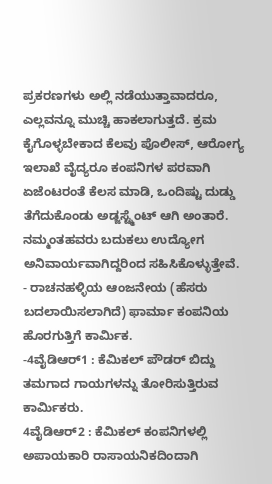ಪ್ರಕರಣಗಳು ಅಲ್ಲಿ ನಡೆಯುತ್ತಾವಾದರೂ, ಎಲ್ಲವನ್ನೂ ಮುಚ್ಚಿ ಹಾಕಲಾಗುತ್ತದೆ. ಕ್ರಮ ಕೈಗೊಳ್ಳಬೇಕಾದ ಕೆಲವು ಪೊಲೀಸ್, ಆರೋಗ್ಯ ಇಲಾಖೆ ವೈದ್ಯರೂ ಕಂಪನಿಗಳ ಪರವಾಗಿ ಏಜೆಂಟರಂತೆ ಕೆಲಸ ಮಾಡಿ, ಒಂದಿಷ್ಟು ದುಡ್ಡು ತೆಗೆದುಕೊಂಡು ಅಡ್ಜಸ್ಟ್ಮೆಂಟ್ ಆಗಿ ಅಂತಾರೆ. ನಮ್ಮಂತಹವರು ಬದುಕಲು ಉದ್ಯೋಗ ಅನಿವಾರ್ಯವಾಗಿದ್ದರಿಂದ ಸಹಿಸಿಕೊಳ್ಳುತ್ತೇವೆ. - ರಾಚನಹಳ್ಳಿಯ ಆಂಜನೇಯ (ಹೆಸರು ಬದಲಾಯಿಸಲಾಗಿದೆ) ಫಾರ್ಮಾ ಕಂಪನಿಯ ಹೊರಗುತ್ತಿಗೆ ಕಾರ್ಮಿಕ.
-4ವೈಡಿಆರ್1 : ಕೆಮಿಕಲ್ ಪೌಡರ್ ಬಿದ್ದು ತಮಗಾದ ಗಾಯಗಳನ್ನು ತೋರಿಸುತ್ತಿರುವ ಕಾರ್ಮಿಕರು.
4ವೈಡಿಆರ್2 : ಕೆಮಿಕಲ್ ಕಂಪನಿಗಳಲ್ಲಿ ಅಪಾಯಕಾರಿ ರಾಸಾಯನಿಕದಿಂದಾಗಿ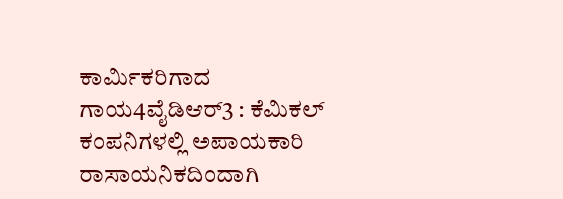ಕಾರ್ಮಿಕರಿಗಾದ ಗಾಯ4ವೈಡಿಆರ್3 : ಕೆಮಿಕಲ್ ಕಂಪನಿಗಳಲ್ಲಿ ಅಪಾಯಕಾರಿ ರಾಸಾಯನಿಕದಿಂದಾಗಿ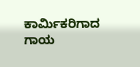ಕಾರ್ಮಿಕರಿಗಾದ ಗಾಯ